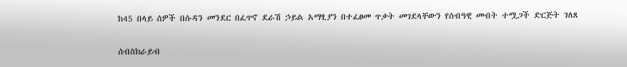ከ45 በላይ ሰዎች በሱዳን መንደር በፈጥኖ ደራሽ ኃይል አማፂያን በተፈፀመ ጥቃት መገደላቸውን የሰብዓዊ መብት ተሟጋች ድርጅት ገለጸ

ሰብስክራይብ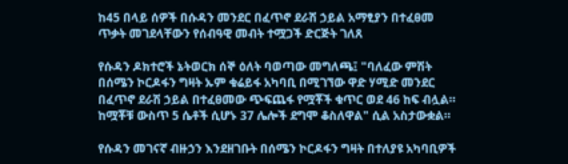ከ45 በላይ ሰዎች በሱዳን መንደር በፈጥኖ ደራሽ ኃይል አማፂያን በተፈፀመ ጥቃት መገደላቸውን የሰብዓዊ መብት ተሟጋች ድርጅት ገለጸ

የሱዳን ዶክተሮች ኔትወርክ ሰኞ ዕለት ባወጣው መግለጫ፤ "ባለፈው ምሽት በሰሜን ኮርዶፋን ግዛት ኡም ቁሬይፋ አካባቢ በሚገኘው ዋድ ሃሚድ መንደር በፈጥኖ ደራሽ ኃይል በተፈፀመው ጭፍጨፋ የሟቾች ቁጥር ወደ 46 ከፍ ብሏል። ከሟቾቹ ውስጥ 5 ሴቶች ሲሆኑ 37 ሌሎች ደግሞ ቆስለዋል" ሲል አስታውቋል።

የሱዳን መገናኛ ብዙኃን እንደዘገቡት በሰሜን ኮርዶፋን ግዛት በተለያዩ አካባቢዎች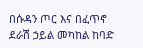በሱዳን ጦር እና በፈጥኖ ደራሽ ኃይል መካከል ከባድ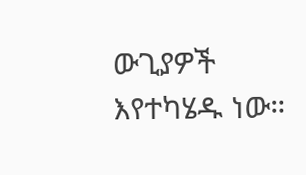ውጊያዎች እየተካሄዱ ነው።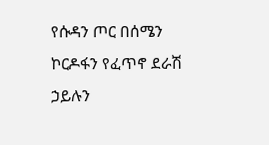የሱዳን ጦር በሰሜን ኮርዶፋን የፈጥኖ ደራሽ ኃይሉን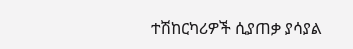ተሽከርካሪዎች ሲያጠቃ ያሳያል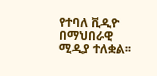የተባለ ቪዲዮ በማህበራዊ ሚዲያ ተለቋል፡፡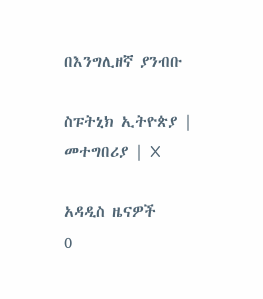በእንግሊዘኛ ያንብቡ

ስፑትኒክ ኢትዮጵያ | መተግበሪያ | X

አዳዲስ ዜናዎች
0